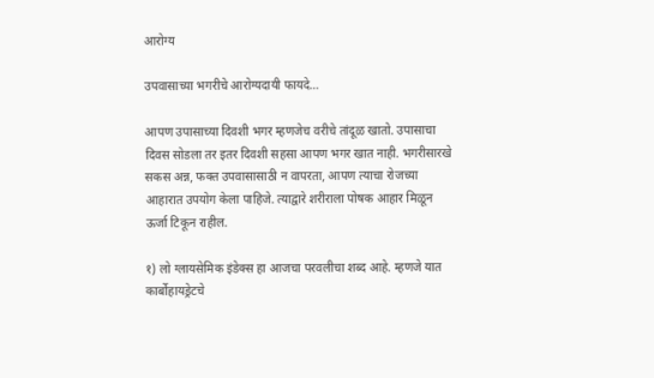आरोग्य

उपवासाच्या भगरीचे आरोग्यदायी फायदे…

आपण उपासाच्या दिवशी भगर म्हणजेच वरीचे तांदूळ खातो. उपासाचा दिवस सोडला तर इतर दिवशी सहसा आपण भगर खात नाही. भगरीसारखे सकस अन्न, फक्त उपवासासाठी न वापरता, आपण त्याचा रोजच्या आहारात उपयोग केला पाहिजे. त्याद्वारे शरीराला पोषक आहार मिळून ऊर्जा टिकून राहील.

१) लो ग्लायसेमिक इंडेक्स हा आजचा परवलीचा शब्द आहे. म्हणजे यात कार्बोहायड्रेटचे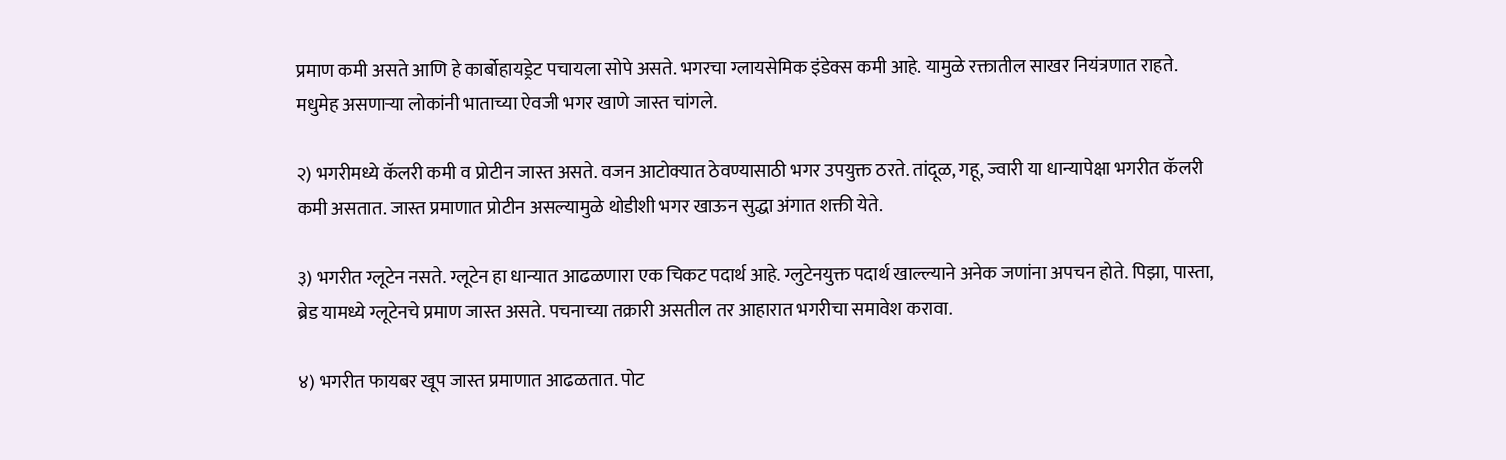प्रमाण कमी असते आणि हे कार्बोहायड्रेट पचायला सोपे असते. भगरचा ग्लायसेमिक इंडेक्स कमी आहे. यामुळे रक्तातील साखर नियंत्रणात राहते. मधुमेह असणाऱ्या लोकांनी भाताच्या ऐवजी भगर खाणे जास्त चांगले.

२) भगरीमध्ये कॅलरी कमी व प्रोटीन जास्त असते. वजन आटोक्यात ठेवण्यासाठी भगर उपयुक्त ठरते. तांदूळ, गहू, ज्वारी या धान्यापेक्षा भगरीत कॅलरी कमी असतात. जास्त प्रमाणात प्रोटीन असल्यामुळे थोडीशी भगर खाऊन सुद्धा अंगात शक्ती येते.

३) भगरीत ग्लूटेन नसते. ग्लूटेन हा धान्यात आढळणारा एक चिकट पदार्थ आहे. ग्लुटेनयुक्त पदार्थ खाल्ल्याने अनेक जणांना अपचन होते. पिझा, पास्ता, ब्रेड यामध्ये ग्लूटेनचे प्रमाण जास्त असते. पचनाच्या तक्रारी असतील तर आहारात भगरीचा समावेश करावा.

४) भगरीत फायबर खूप जास्त प्रमाणात आढळतात. पोट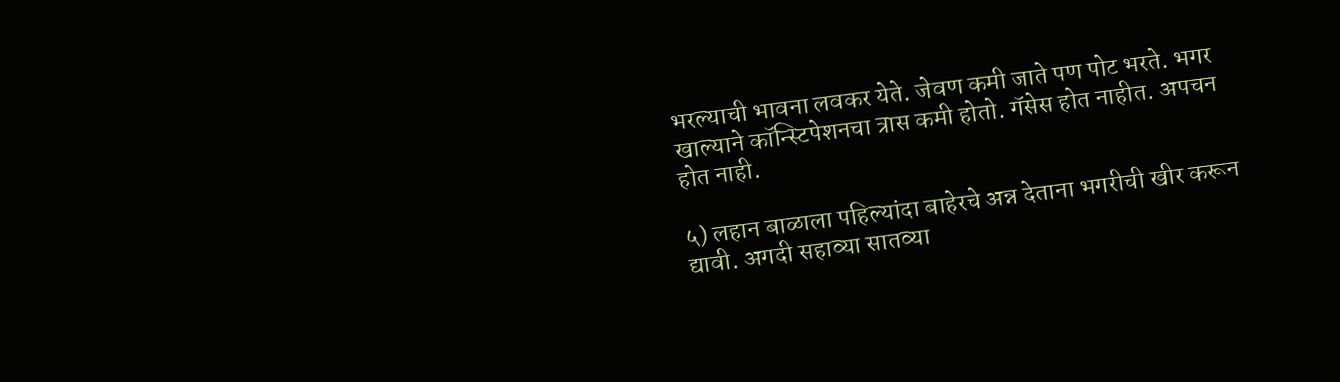भरल्याची भावना लवकर येते. जेवण कमी जाते पण पोट भरते. भगर खाल्याने कॉन्स्टिपेशनचा त्रास कमी होतो. गॅसेस होत नाहीत. अपचन होत नाही.

५) लहान बाळाला पहिल्यांदा बाहेरचे अन्न देताना भगरीची खीर करून द्यावी. अगदी सहाव्या सातव्या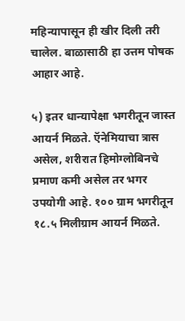महिन्यापासून ही खीर दिली तरी चालेल. बाळासाठी हा उत्तम पोषक आहार आहे.

५) इतर धान्यापेक्षा भगरीतून जास्त आयर्न मिळते. ऍनेमियाचा त्रास असेल, शरीरात हिमोग्लोबिनचे प्रमाण कमी असेल तर भगर उपयोगी आहे. १०० ग्राम भगरीतून १८.५ मिलीग्राम आयर्न मिळते.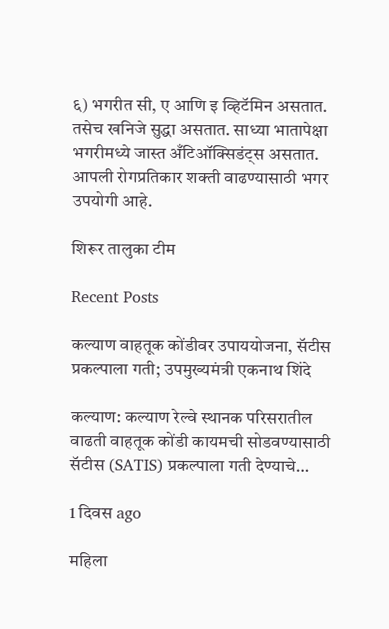६) भगरीत सी, ए आणि इ व्हिटॅमिन असतात. तसेच खनिजे सुद्धा असतात. साध्या भातापेक्षा भगरीमध्ये जास्त अँटिऑक्सिडंट्स असतात. आपली रोगप्रतिकार शक्ती वाढण्यासाठी भगर उपयोगी आहे.

शिरूर तालुका टीम

Recent Posts

कल्याण वाहतूक कोंडीवर उपाययोजना, सॅटीस प्रकल्पाला गती; उपमुख्यमंत्री एकनाथ शिंदे

कल्याण: कल्याण रेल्वे स्थानक परिसरातील वाढती वाहतूक कोंडी कायमची सोडवण्यासाठी सॅटीस (SATIS) प्रकल्पाला गती देण्याचे…

1 दिवस ago

महिला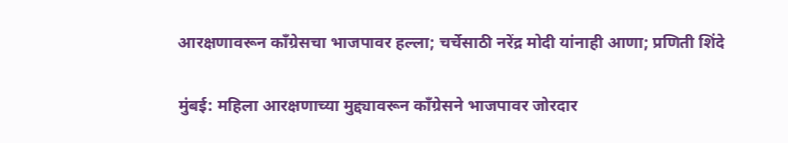आरक्षणावरून काँग्रेसचा भाजपावर हल्ला; चर्चेसाठी नरेंद्र मोदी यांनाही आणा; प्रणिती शिंदे

मुंबई: महिला आरक्षणाच्या मुद्द्यावरून काँग्रेसने भाजपावर जोरदार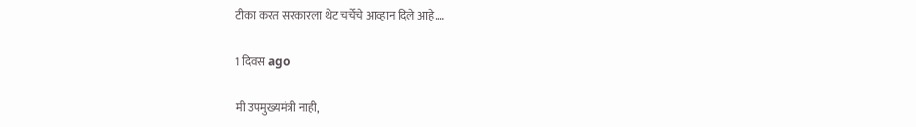टीका करत सरकारला थेट चर्चेचे आव्हान दिले आहे.…

1 दिवस ago

मी उपमुख्यमंत्री नाही,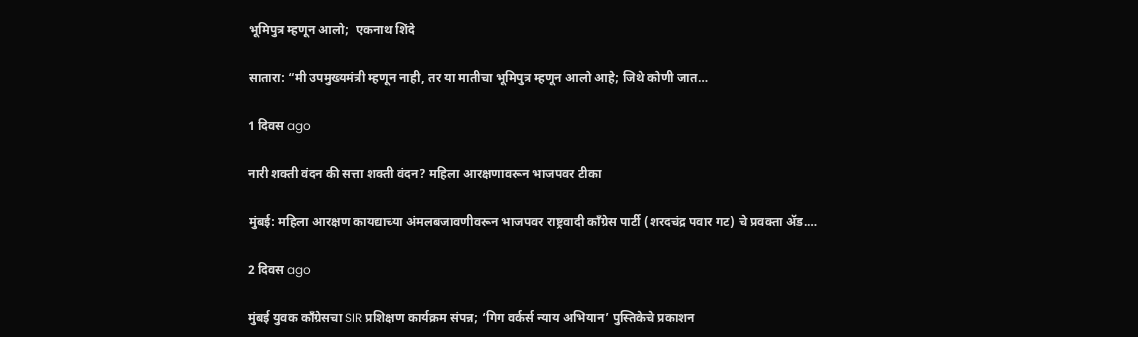भूमिपुत्र म्हणून आलो;  एकनाथ शिंदे

सातारा: “मी उपमुख्यमंत्री म्हणून नाही, तर या मातीचा भूमिपुत्र म्हणून आलो आहे; जिथे कोणी जात…

1 दिवस ago

नारी शक्ती वंदन की सत्ता शक्ती वंदन? महिला आरक्षणावरून भाजपवर टीका

मुंबई: महिला आरक्षण कायद्याच्या अंमलबजावणीवरून भाजपवर राष्ट्रवादी काँग्रेस पार्टी (शरदचंद्र पवार गट) चे प्रवक्ता ॲड.…

2 दिवस ago

मुंबई युवक काँग्रेसचा SIR प्रशिक्षण कार्यक्रम संपन्न; ‘गिग वर्कर्स न्याय अभियान’ पुस्तिकेचे प्रकाशन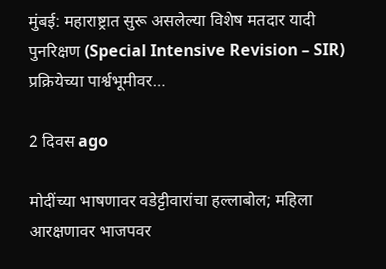मुंबई: महाराष्ट्रात सुरू असलेल्या विशेष मतदार यादी पुनरिक्षण (Special Intensive Revision – SIR) प्रक्रियेच्या पार्श्वभूमीवर…

2 दिवस ago

मोदींच्या भाषणावर वडेट्टीवारांचा हल्लाबोल; महिला आरक्षणावर भाजपवर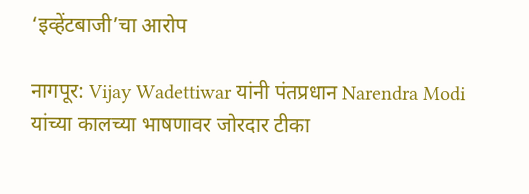‘इव्हेंटबाजी’चा आरोप

नागपूर: Vijay Wadettiwar यांनी पंतप्रधान Narendra Modi यांच्या कालच्या भाषणावर जोरदार टीका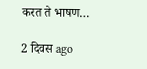करत ते भाषण…

2 दिवस ago